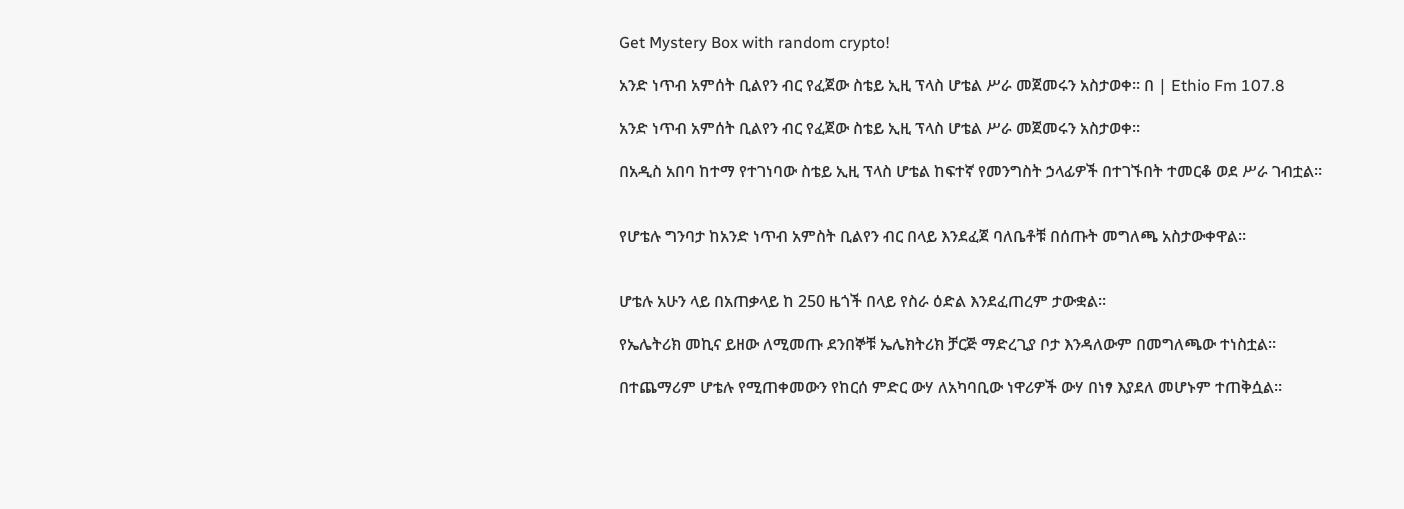Get Mystery Box with random crypto!

አንድ ነጥብ አምሰት ቢልየን ብር የፈጀው ስቴይ ኢዚ ፕላስ ሆቴል ሥራ መጀመሩን አስታወቀ፡፡ በ | Ethio Fm 107.8

አንድ ነጥብ አምሰት ቢልየን ብር የፈጀው ስቴይ ኢዚ ፕላስ ሆቴል ሥራ መጀመሩን አስታወቀ፡፡

በአዲስ አበባ ከተማ የተገነባው ስቴይ ኢዚ ፕላስ ሆቴል ከፍተኛ የመንግስት ኃላፊዎች በተገኙበት ተመርቆ ወደ ሥራ ገብቷል።


የሆቴሉ ግንባታ ከአንድ ነጥብ አምስት ቢልየን ብር በላይ እንደፈጀ ባለቤቶቹ በሰጡት መግለጫ አስታውቀዋል።


ሆቴሉ አሁን ላይ በአጠቃላይ ከ 250 ዜጎች በላይ የስራ ዕድል እንደፈጠረም ታውቋል።

የኤሌትሪክ መኪና ይዘው ለሚመጡ ደንበኞቹ ኤሌክትሪክ ቻርጅ ማድረጊያ ቦታ እንዳለውም በመግለጫው ተነስቷል።

በተጨማሪም ሆቴሉ የሚጠቀመውን የከርሰ ምድር ውሃ ለአካባቢው ነዋሪዎች ውሃ በነፃ እያደለ መሆኑም ተጠቅሷል።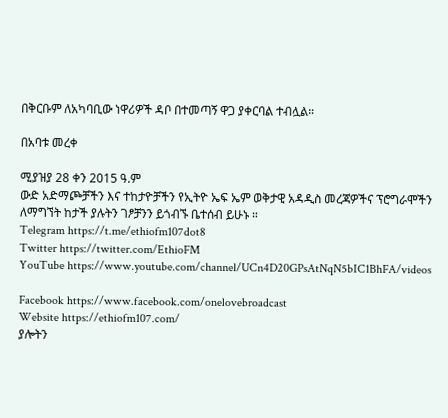በቅርቡም ለአካባቢው ነዋሪዎች ዳቦ በተመጣኝ ዋጋ ያቀርባል ተብሏል።

በአባቱ መረቀ

ሚያዝያ 28 ቀን 2015 ዓ.ም
ውድ አድማጮቻችን እና ተከታዮቻችን የኢትዮ ኤፍ ኤም ወቅታዊ አዳዲስ መረጃዎችና ፕሮግራሞችን ለማግኘት ከታች ያሉትን ገፆቻንን ይጎብኙ ቤተሰብ ይሁኑ ።
Telegram https://t.me/ethiofm107dot8
Twitter https://twitter.com/EthioFM
YouTube https://www.youtube.com/channel/UCn4D20GPsAtNqN5bIC1BhFA/videos

Facebook https://www.facebook.com/onelovebroadcast
Website https://ethiofm107.com/
ያሎትን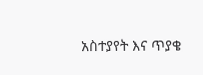አስተያየት እና ጥያቄ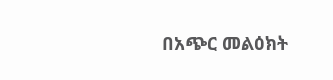በአጭር መልዕክት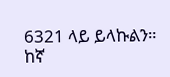6321 ላይ ይላኩልን።
ከኛ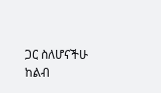ጋር ስለሆናችሁ ከልብ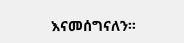እናመሰግናለን።